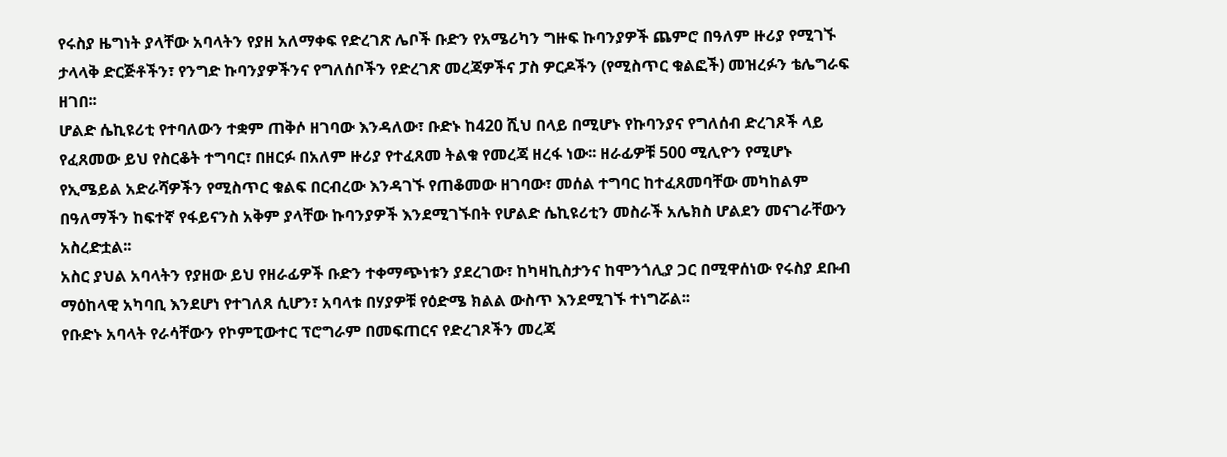የሩስያ ዜግነት ያላቸው አባላትን የያዘ አለማቀፍ የድረገጽ ሌቦች ቡድን የአሜሪካን ግዙፍ ኩባንያዎች ጨምሮ በዓለም ዙሪያ የሚገኙ ታላላቅ ድርጅቶችን፣ የንግድ ኩባንያዎችንና የግለሰቦችን የድረገጽ መረጃዎችና ፓስ ዎርዶችን (የሚስጥር ቁልፎች) መዝረፉን ቴሌግራፍ ዘገበ፡፡
ሆልድ ሴኪዩሪቲ የተባለውን ተቋም ጠቅሶ ዘገባው እንዳለው፣ ቡድኑ ከ420 ሺህ በላይ በሚሆኑ የኩባንያና የግለሰብ ድረገጾች ላይ የፈጸመው ይህ የስርቆት ተግባር፣ በዘርፉ በአለም ዙሪያ የተፈጸመ ትልቁ የመረጃ ዘረፋ ነው፡፡ ዘራፊዎቹ 500 ሚሊዮን የሚሆኑ የኢሜይል አድራሻዎችን የሚስጥር ቁልፍ በርብረው እንዳገኙ የጠቆመው ዘገባው፣ መሰል ተግባር ከተፈጸመባቸው መካከልም በዓለማችን ከፍተኛ የፋይናንስ አቅም ያላቸው ኩባንያዎች እንደሚገኙበት የሆልድ ሴኪዩሪቲን መስራች አሌክስ ሆልደን መናገራቸውን አስረድቷል፡፡
አስር ያህል አባላትን የያዘው ይህ የዘራፊዎች ቡድን ተቀማጭነቱን ያደረገው፣ ከካዛኪስታንና ከሞንጎሊያ ጋር በሚዋሰነው የሩስያ ደቡብ ማዕከላዊ አካባቢ እንደሆነ የተገለጸ ሲሆን፣ አባላቱ በሃያዎቹ የዕድሜ ክልል ውስጥ እንደሚገኙ ተነግሯል፡፡
የቡድኑ አባላት የራሳቸውን የኮምፒውተር ፕሮግራም በመፍጠርና የድረገጾችን መረጃ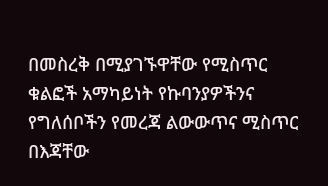በመስረቅ በሚያገኙዋቸው የሚስጥር ቁልፎች አማካይነት የኩባንያዎችንና የግለሰቦችን የመረጃ ልውውጥና ሚስጥር በእጃቸው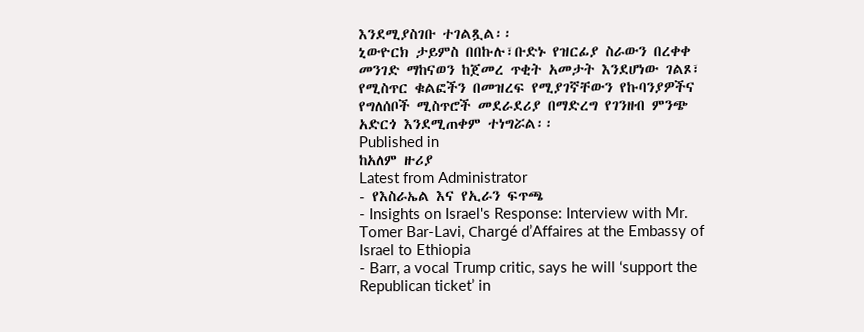እንደሚያስገቡ ተገልጿል፡፡
ኒውዮርክ ታይምስ በበኩሉ፣ቡድኑ የዝርፊያ ስራውን በረቀቀ መንገድ ማከናወን ከጀመረ ጥቂት አመታት እንደሆነው ገልጾ፣ የሚስጥር ቁልፎችን በመዝረፍ የሚያገኛቸውን የኩባንያዎችና የግለሰቦች ሚስጥሮች መደራደሪያ በማድረግ የገንዘብ ምንጭ አድርጎ እንደሚጠቀም ተነግሯል፡፡
Published in
ከአለም ዙሪያ
Latest from Administrator
- የእስራኤል እና የኢራን ፍጥጫ
- Insights on Israel's Response: Interview with Mr. Tomer Bar-Lavi, Chargé d’Affaires at the Embassy of Israel to Ethiopia
- Barr, a vocal Trump critic, says he will ‘support the Republican ticket’ in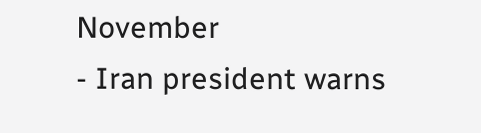November
- Iran president warns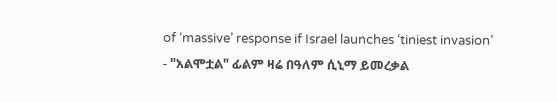of ‘massive’ response if Israel launches ‘tiniest invasion’
- "አልሞቷል" ፊልም ዛሬ በዓለም ሲኒማ ይመረቃል